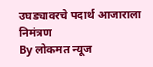उघड्यावरचे पदार्थ आजाराला निमंत्रण
By लोकमत न्यूज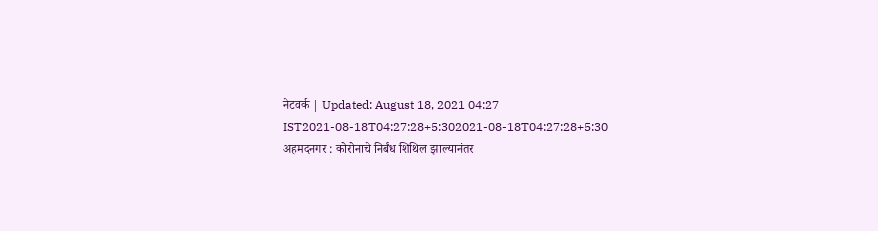नेटवर्क | Updated: August 18, 2021 04:27 IST2021-08-18T04:27:28+5:302021-08-18T04:27:28+5:30
अहमदनगर : कोरोनाचे निर्बंध शिथिल झाल्यानंतर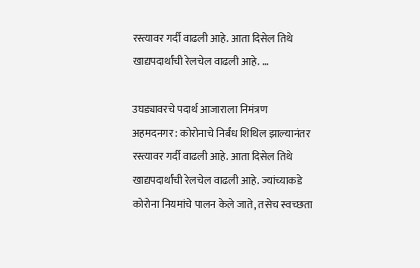रस्त्यावर गर्दी वाढली आहे. आता दिसेल तिथे खाद्यपदार्थांची रेलचेल वाढली आहे. ...

उघड्यावरचे पदार्थ आजाराला निमंत्रण
अहमदनगर : कोरोनाचे निर्बंध शिथिल झाल्यानंतर रस्त्यावर गर्दी वाढली आहे. आता दिसेल तिथे खाद्यपदार्थांची रेलचेल वाढली आहे. ज्यांच्याकडे कोरोना नियमांचे पालन केले जाते, तसेच स्वच्छता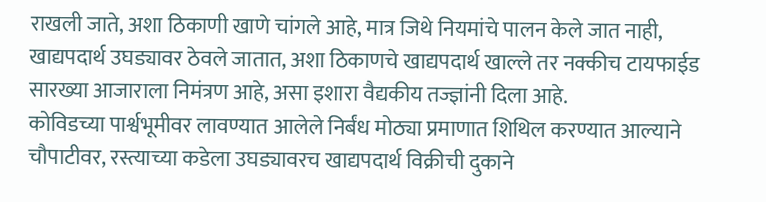राखली जाते, अशा ठिकाणी खाणे चांगले आहे, मात्र जिथे नियमांचे पालन केले जात नाही, खाद्यपदार्थ उघड्यावर ठेवले जातात, अशा ठिकाणचे खाद्यपदार्थ खाल्ले तर नक्कीच टायफाईड सारख्या आजाराला निमंत्रण आहे, असा इशारा वैद्यकीय तज्ज्ञांनी दिला आहे.
कोविडच्या पार्श्वभूमीवर लावण्यात आलेले निर्बंध मोठ्या प्रमाणात शिथिल करण्यात आल्याने चौपाटीवर, रस्त्याच्या कडेला उघड्यावरच खाद्यपदार्थ विक्रीची दुकाने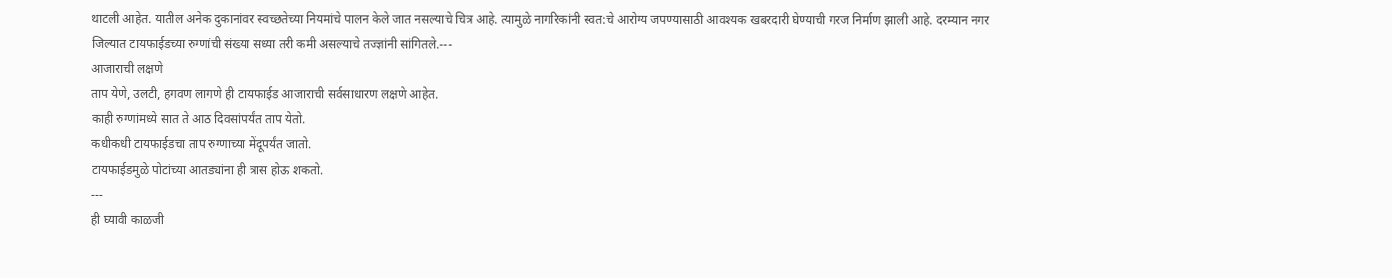थाटली आहेत. यातील अनेक दुकानांवर स्वच्छतेच्या नियमांचे पालन केले जात नसल्याचे चित्र आहे. त्यामुळे नागरिकांनी स्वत:चे आरोग्य जपण्यासाठी आवश्यक खबरदारी घेण्याची गरज निर्माण झाली आहे. दरम्यान नगर जिल्यात टायफाईडच्या रुग्णांची संख्या सध्या तरी कमी असल्याचे तज्ज्ञांनी सांगितले.---
आजाराची लक्षणे
ताप येणे, उलटी, हगवण लागणे ही टायफाईड आजाराची सर्वसाधारण लक्षणे आहेत.
काही रुग्णांमध्ये सात ते आठ दिवसांपर्यंत ताप येतो.
कधीकधी टायफाईडचा ताप रुग्णाच्या मेंदूपर्यंत जातो.
टायफाईडमुळे पोटांच्या आतड्यांना ही त्रास होऊ शकतो.
---
ही घ्यावी काळजी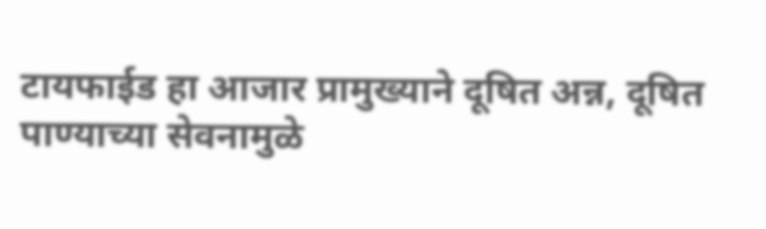टायफाईड हा आजार प्रामुख्याने दूषित अन्न, दूषित पाण्याच्या सेवनामुळे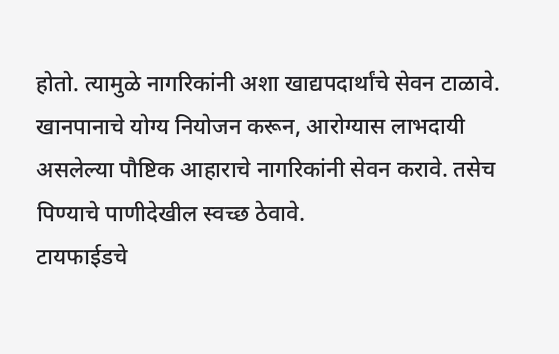होतो. त्यामुळे नागरिकांनी अशा खाद्यपदार्थांचे सेवन टाळावे.
खानपानाचे योग्य नियोजन करून, आरोग्यास लाभदायी असलेल्या पौष्टिक आहाराचे नागरिकांनी सेवन करावे. तसेच पिण्याचे पाणीदेखील स्वच्छ ठेवावे.
टायफाईडचे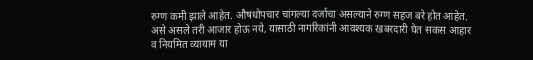रुग्ण कमी झाले आहेत. औषधोपचार चांगल्या दर्जाचा असल्याने रुग्ण सहज बरे होत आहेत. असे असले तरी आजार होऊ नये, यासाठी नागरिकांनी आवश्यक खबरदारी घेत सकस आहार व नियमित व्यायाम या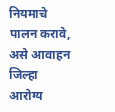नियमाचे पालन करावे, असे आवाहन जिल्हा आरोग्य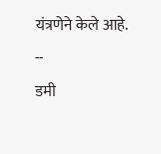यंत्रणेने केले आहे.
--
डमी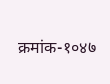क्रमांक-१०४७